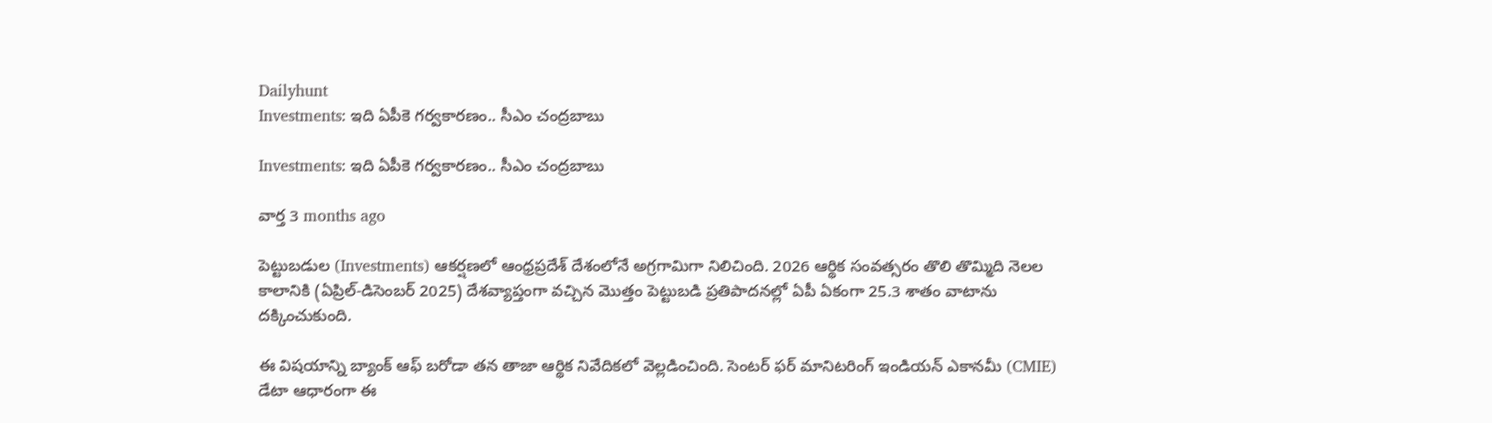Dailyhunt
Investments: ఇది ఏపీకె గర్వకారణం.. సీఎం చంద్రబాబు

Investments: ఇది ఏపీకె గర్వకారణం.. సీఎం చంద్రబాబు

వార్త 3 months ago

పెట్టుబడుల (Investments) ఆకర్షణలో ఆంధ్రప్రదేశ్ దేశంలోనే అగ్రగామిగా నిలిచింది. 2026 ఆర్థిక సంవత్సరం తొలి తొమ్మిది నెలల కాలానికి (ఏప్రిల్-డిసెంబర్ 2025) దేశవ్యాప్తంగా వచ్చిన మొత్తం పెట్టుబడి ప్రతిపాదనల్లో ఏపీ ఏకంగా 25.3 శాతం వాటాను దక్కించుకుంది.

ఈ విషయాన్ని బ్యాంక్ ఆఫ్ బరోడా తన తాజా ఆర్థిక నివేదికలో వెల్లడించింది. సెంటర్ ఫర్ మానిటరింగ్ ఇండియన్ ఎకానమీ (CMIE) డేటా ఆధారంగా ఈ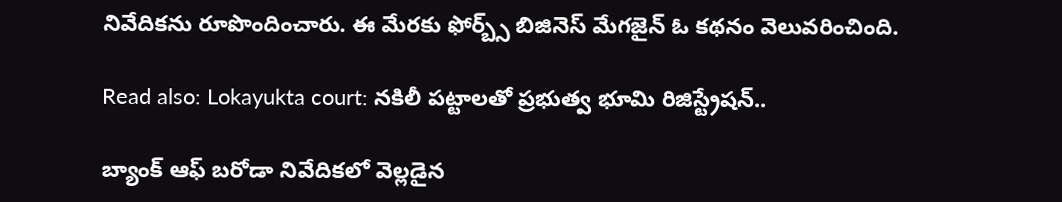నివేదికను రూపొందించారు. ఈ మేరకు ఫోర్బ్స్ బిజినెస్ మేగజైన్ ఓ కథనం వెలువరించింది.

Read also: Lokayukta court: నకిలీ పట్టాలతో ప్రభుత్వ భూమి రిజిస్ట్రేషన్..

బ్యాంక్ ఆఫ్ బరోడా నివేదికలో వెల్లడైన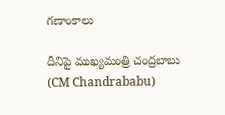గణాంకాలు

దీనిపై ముఖ్యమంత్రి చంద్రబాబు (CM Chandrababu)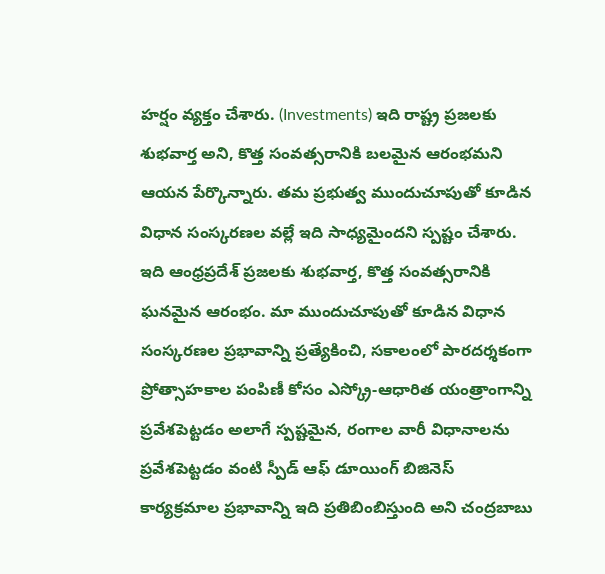హర్షం వ్యక్తం చేశారు. (Investments) ఇది రాష్ట్ర ప్రజలకు శుభవార్త అని, కొత్త సంవత్సరానికి బలమైన ఆరంభమని ఆయన పేర్కొన్నారు. తమ ప్రభుత్వ ముందుచూపుతో కూడిన విధాన సంస్కరణల వల్లే ఇది సాధ్యమైందని స్పష్టం చేశారు. ఇది ఆంధ్రప్రదేశ్ ప్రజలకు శుభవార్త, కొత్త సంవత్సరానికి ఘనమైన ఆరంభం. మా ముందుచూపుతో కూడిన విధాన సంస్కరణల ప్రభావాన్ని ప్రత్యేకించి, సకాలంలో పారదర్శకంగా ప్రోత్సాహకాల పంపిణీ కోసం ఎస్క్రో-ఆధారిత యంత్రాంగాన్ని ప్రవేశపెట్టడం అలాగే స్పష్టమైన, రంగాల వారీ విధానాలను ప్రవేశపెట్టడం వంటి స్పీడ్ ఆఫ్ డూయింగ్ బిజినెస్ కార్యక్రమాల ప్రభావాన్ని ఇది ప్రతిబింబిస్తుంది అని చంద్రబాబు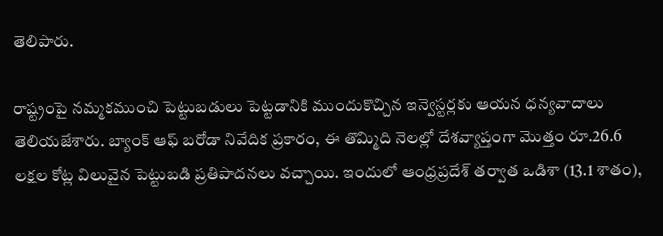తెలిపారు.

రాష్ట్రంపై నమ్మకముంచి పెట్టుబడులు పెట్టడానికి ముందుకొచ్చిన ఇన్వెస్టర్లకు ఆయన ధన్యవాదాలు తెలియజేశారు. బ్యాంక్ ఆఫ్ బరోడా నివేదిక ప్రకారం, ఈ తొమ్మిది నెలల్లో దేశవ్యాప్తంగా మొత్తం రూ.26.6 లక్షల కోట్ల విలువైన పెట్టుబడి ప్రతిపాదనలు వచ్చాయి. ఇందులో ఆంధ్రప్రదేశ్ తర్వాత ఒడిశా (13.1 శాతం),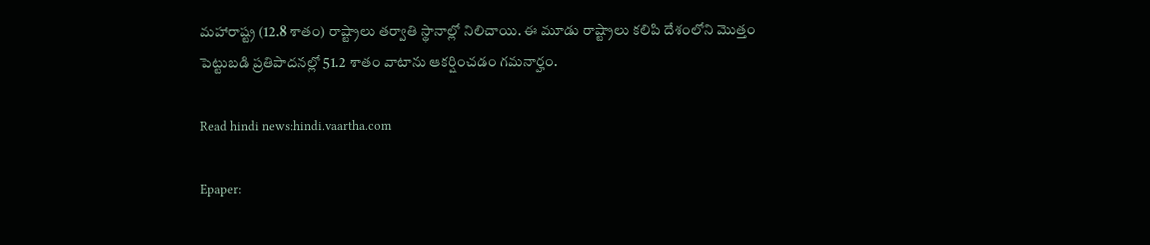మహారాష్ట్ర (12.8 శాతం) రాష్ట్రాలు తర్వాతి స్థానాల్లో నిలిచాయి. ఈ మూడు రాష్ట్రాలు కలిపి దేశంలోని మొత్తం పెట్టుబడి ప్రతిపాదనల్లో 51.2 శాతం వాటాను ఆకర్షించడం గమనార్హం.

Read hindi news:hindi.vaartha.com

Epaper: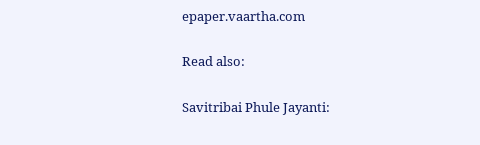epaper.vaartha.com

Read also:

Savitribai Phule Jayanti: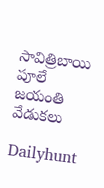సావిత్రిబాయి పూలే జయంతి వేడుకలు

Dailyhunt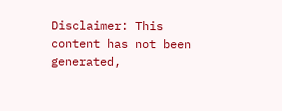Disclaimer: This content has not been generated,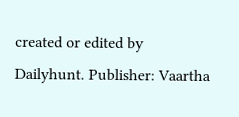created or edited by Dailyhunt. Publisher: Vaartha